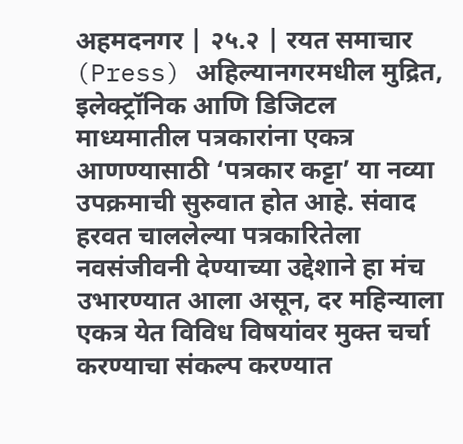अहमदनगर | २५.२ | रयत समाचार
(Press) अहिल्यानगरमधील मुद्रित, इलेक्ट्रॉनिक आणि डिजिटल माध्यमातील पत्रकारांना एकत्र आणण्यासाठी ‘पत्रकार कट्टा’ या नव्या उपक्रमाची सुरुवात होत आहे. संवाद हरवत चाललेल्या पत्रकारितेला नवसंजीवनी देण्याच्या उद्देशाने हा मंच उभारण्यात आला असून, दर महिन्याला एकत्र येत विविध विषयांवर मुक्त चर्चा करण्याचा संकल्प करण्यात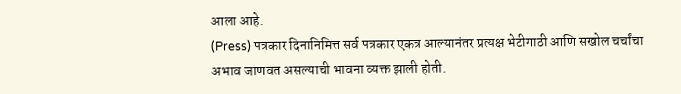आला आहे.
(Press) पत्रकार दिनानिमित्त सर्व पत्रकार एकत्र आल्यानंतर प्रत्यक्ष भेटीगाठी आणि सखोल चर्चांचा अभाव जाणवत असल्याची भावना व्यक्त झाली होती.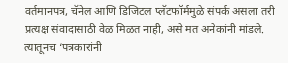वर्तमानपत्र, चॅनेल आणि डिजिटल प्लॅटफॉर्ममुळे संपर्क असला तरी प्रत्यक्ष संवादासाठी वेळ मिळत नाही, असे मत अनेकांनी मांडले. त्यातूनच ‘पत्रकारांनी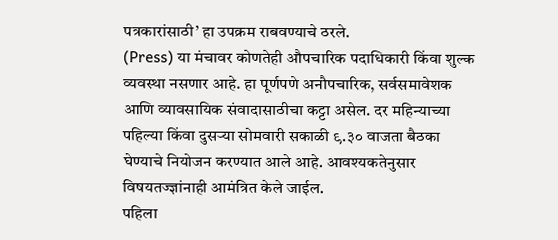पत्रकारांसाठी’ हा उपक्रम राबवण्याचे ठरले.
(Press) या मंचावर कोणतेही औपचारिक पदाधिकारी किंवा शुल्क व्यवस्था नसणार आहे. हा पूर्णपणे अनौपचारिक, सर्वसमावेशक आणि व्यावसायिक संवादासाठीचा कट्टा असेल. दर महिन्याच्या पहिल्या किंवा दुसऱ्या सोमवारी सकाळी ९.३० वाजता बैठका घेण्याचे नियोजन करण्यात आले आहे. आवश्यकतेनुसार विषयतज्ज्ञांनाही आमंत्रित केले जाईल.
पहिला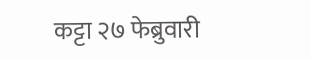कट्टा २७ फेब्रुवारी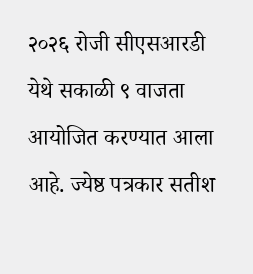२०२६ रोजी सीएसआरडी येथे सकाळी ९ वाजता आयोजित करण्यात आला आहे. ज्येष्ठ पत्रकार सतीश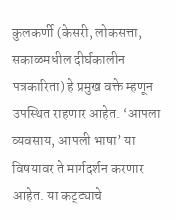कुलकर्णी (केसरी, लोकसत्ता, सकाळमधील दीर्घकालीन पत्रकारिता) हे प्रमुख वक्ते म्हणून उपस्थित राहणार आहेत. ‘आपला व्यवसाय, आपली भाषा’ या विषयावर ते मार्गदर्शन करणार आहेत. या कट्ट्याचे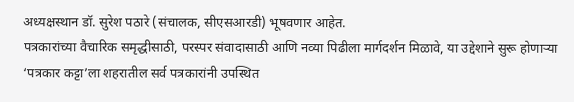अध्यक्षस्थान डॉ. सुरेश पठारे (संचालक, सीएसआरडी) भूषवणार आहेत.
पत्रकारांच्या वैचारिक समृद्धीसाठी, परस्पर संवादासाठी आणि नव्या पिढीला मार्गदर्शन मिळावे, या उद्देशाने सुरू होणाऱ्या ‘पत्रकार कट्टा’ला शहरातील सर्व पत्रकारांनी उपस्थित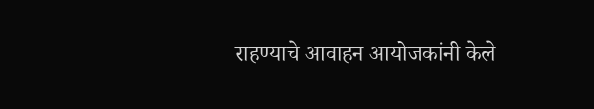राहण्याचे आवाहन आयोजकांनी केले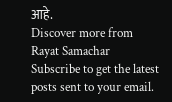आहे.
Discover more from Rayat Samachar
Subscribe to get the latest posts sent to your email.